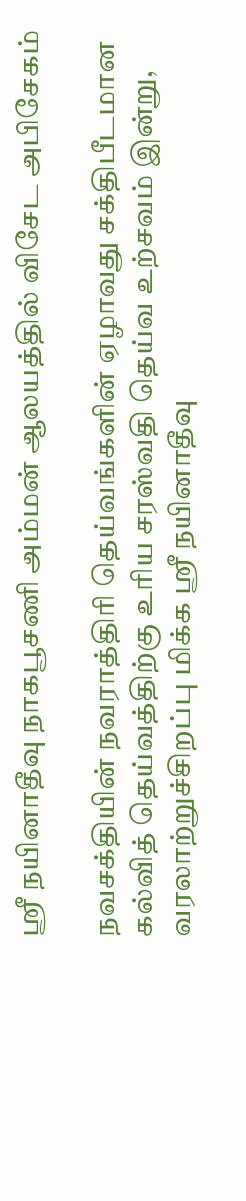ஸ்ரீ நயினாதீவு நாகபூசணி அம்மன் ஆலயத்தில் விசேட அபிசேகம்

நவசக்தியின் நவராத்திரி தெய்வங்களின் ஏழாவது சக்திபீடமான கல்வித் தெய்வத்திற்கு உரிய சரஸ்வதி தெய்வ உற்சவம் இன்று, வரலாற்றுச்சிறப்பு மிக்க ஸ்ரீ நயினாதீவு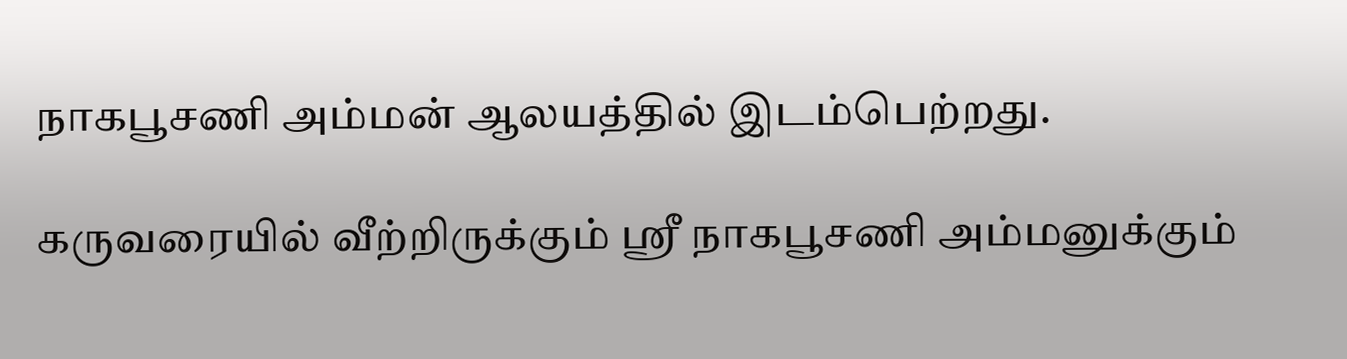நாகபூசணி அம்மன் ஆலயத்தில் இடம்பெற்றது.

கருவரையில் வீற்றிருக்கும் ஸ்ரீ நாகபூசணி அம்மனுக்கும்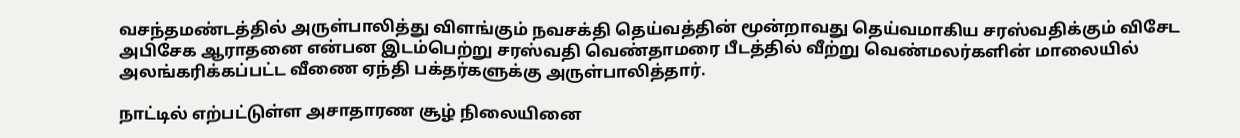வசந்தமண்டத்தில் அருள்பாலித்து விளங்கும் நவசக்தி தெய்வத்தின் மூன்றாவது தெய்வமாகிய சரஸ்வதிக்கும் விசேட அபிசேக ஆராதனை என்பன இடம்பெற்று சரஸ்வதி வெண்தாமரை பீடத்தில் வீற்று வெண்மலர்களின் மாலையில் அலங்கரிக்கப்பட்ட வீணை ஏந்தி பக்தர்களுக்கு அருள்பாலித்தார்.

நாட்டில் எற்பட்டுள்ள அசாதாரண சூழ் நிலையினை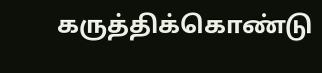கருத்திக்கொண்டு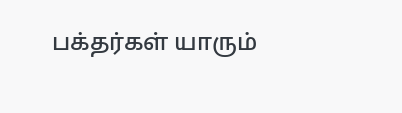பக்தர்கள் யாரும்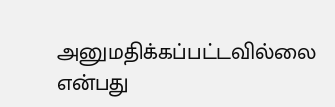அனுமதிக்கப்பட்டவில்லை என்பது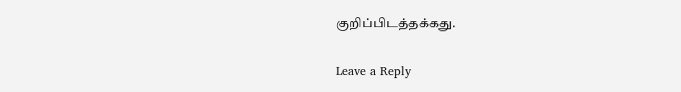குறிப்பிடத்தக்கது.

Leave a Reply